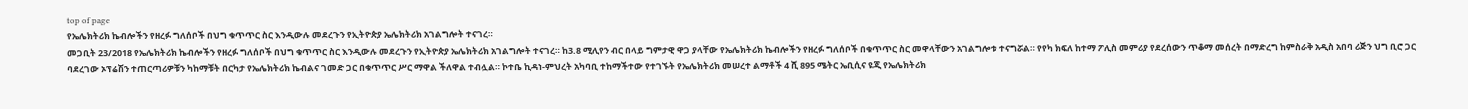top of page
የኤሌክትሪክ ኬብሎችን የዘረፉ ግለሰቦች በህግ ቁጥጥር ስር እንዲውሉ መደረጉን የኢትዮጵያ ኤሌክትሪክ አገልግሎት ተናገረ።
መጋቢት 23/2018 የኤሌክትሪክ ኬብሎችን የዘረፉ ግለሰቦች በህግ ቁጥጥር ስር እንዲውሉ መደረጉን የኢትዮጵያ ኤሌክትሪክ አገልግሎት ተናገረ። ከ3.8 ሚሊየን ብር በላይ ግምታዊ ዋጋ ያላቸው የኤሌክትሪክ ኬብሎችን የዘረፉ ግለሰቦች በቁጥጥር ስር መዋላቸውን አገልግሎቱ ተናግሯል። የየካ ክፍለ ከተማ ፖሊስ መምሪያ የደረሰውን ጥቆማ መሰረት በማድረግ ከምስራቅ አዲስ አበባ ሪጅን ህግ ቢሮ ጋር ባደረገው ኦፕሬሽን ተጠርጣሪዎቹን ካከማቹት በርካታ የኤሌክትሪክ ኬብልና ገመድ ጋር በቁጥጥር ሥር ማዋል ችለዋል ተብሏል። ኮተቤ ኪዳነ-ምህረት አካባቢ ተከማችተው የተገኙት የኤሌክትሪክ መሠረተ ልማቶች 4 ሺ 895 ሜትር ኤቢሲና ዩጂ የኤሌክትሪክ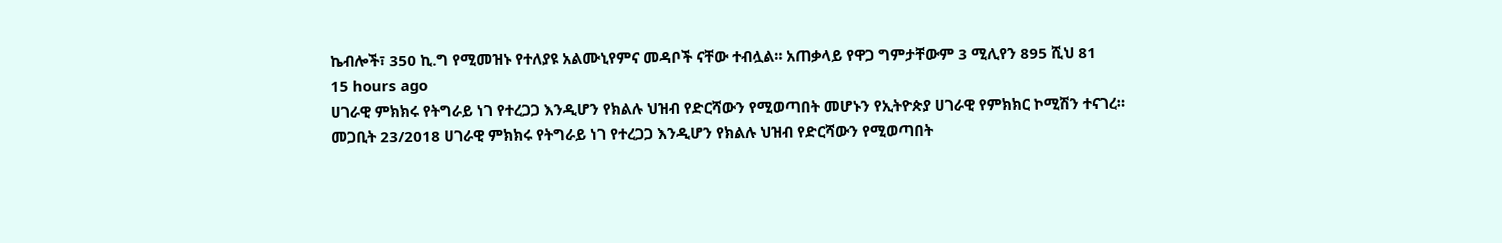ኬብሎች፣ 350 ኪ.ግ የሚመዝኑ የተለያዩ አልሙኒየምና መዳቦች ናቸው ተብሏል። አጠቃላይ የዋጋ ግምታቸውም 3 ሚሊየን 895 ሺህ 81
15 hours ago
ሀገራዊ ምክክሩ የትግራይ ነገ የተረጋጋ እንዲሆን የክልሉ ህዝብ የድርሻውን የሚወጣበት መሆኑን የኢትዮጵያ ሀገራዊ የምክክር ኮሚሽን ተናገረ።
መጋቢት 23/2018 ሀገራዊ ምክክሩ የትግራይ ነገ የተረጋጋ እንዲሆን የክልሉ ህዝብ የድርሻውን የሚወጣበት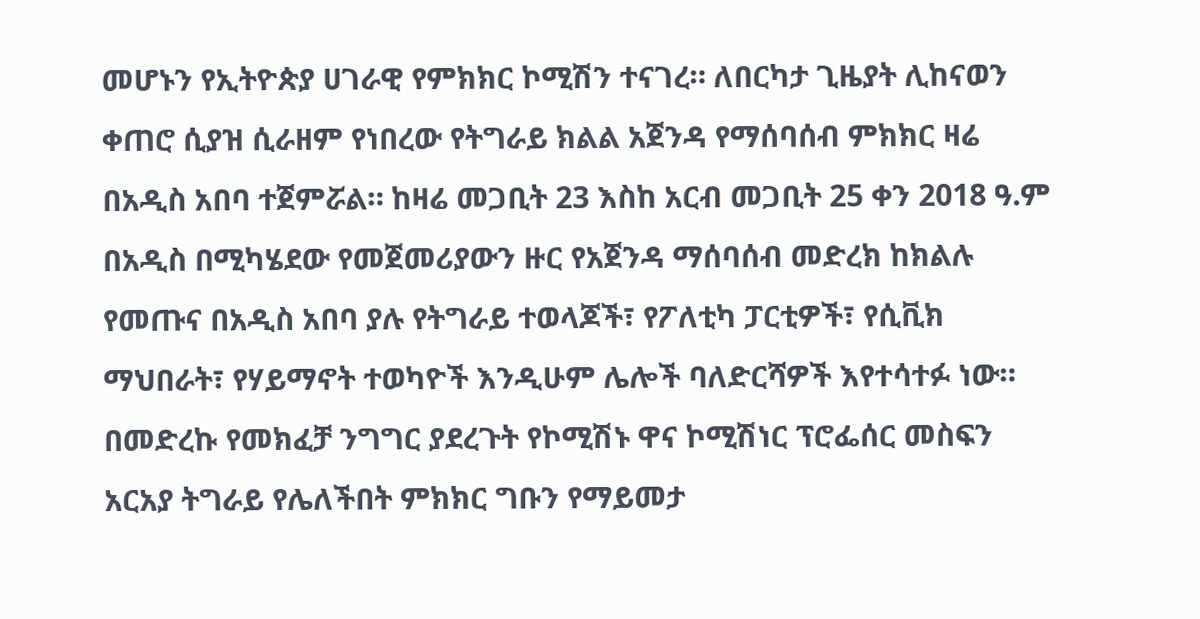መሆኑን የኢትዮጵያ ሀገራዊ የምክክር ኮሚሽን ተናገረ። ለበርካታ ጊዜያት ሊከናወን ቀጠሮ ሲያዝ ሲራዘም የነበረው የትግራይ ክልል አጀንዳ የማሰባሰብ ምክክር ዛሬ በአዲስ አበባ ተጀምሯል። ከዛሬ መጋቢት 23 እስከ አርብ መጋቢት 25 ቀን 2018 ዓ.ም በአዲስ በሚካሄደው የመጀመሪያውን ዙር የአጀንዳ ማሰባሰብ መድረክ ከክልሉ የመጡና በአዲስ አበባ ያሉ የትግራይ ተወላጆች፣ የፖለቲካ ፓርቲዎች፣ የሲቪክ ማህበራት፣ የሃይማኖት ተወካዮች እንዲሁም ሌሎች ባለድርሻዎች እየተሳተፉ ነው። በመድረኩ የመክፈቻ ንግግር ያደረጉት የኮሚሽኑ ዋና ኮሚሽነር ፕሮፌሰር መስፍን አርአያ ትግራይ የሌለችበት ምክክር ግቡን የማይመታ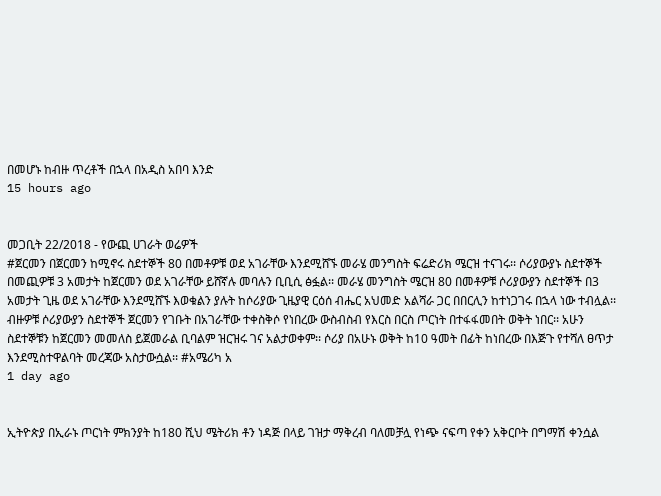በመሆኑ ከብዙ ጥረቶች በኋላ በአዲስ አበባ እንድ
15 hours ago


መጋቢት 22/2018 - የውጪ ሀገራት ወሬዎች
#ጀርመን በጀርመን ከሚኖሩ ስደተኞች 80 በመቶዎቹ ወደ አገራቸው እንደሚሸኙ መራሄ መንግስት ፍሬድሪክ ሜርዝ ተናገሩ፡፡ ሶሪያውያኑ ስደተኞች በመጪዎቹ 3 አመታት ከጀርመን ወደ አገራቸው ይሸኛሉ መባሉን ቢቢሲ ፅፏል፡፡ መራሄ መንግስት ሜርዝ 80 በመቶዎቹ ሶሪያውያን ስደተኞች በ3 አመታት ጊዜ ወደ አገራቸው እንደሚሸኙ እወቁልን ያሉት ከሶሪያው ጊዜያዊ ርዕሰ ብሔር አህመድ አልሻራ ጋር በበርሊን ከተነጋገሩ በኋላ ነው ተብሏል፡፡ ብዙዎቹ ሶሪያውያን ስደተኞች ጀርመን የገቡት በአገራቸው ተቀስቅሶ የነበረው ውስብስብ የእርስ በርስ ጦርነት በተፋፋመበት ወቅት ነበር፡፡ አሁን ስደተኞቹን ከጀርመን መመለስ ይጀመራል ቢባልም ዝርዝሩ ገና አልታወቀም፡፡ ሶሪያ በአሁኑ ወቅት ከ10 ዓመት በፊት ከነበረው በእጅጉ የተሻለ ፀጥታ እንደሚስተዋልባት መረጃው አስታውሷል፡፡ #አሜሪካ አ
1 day ago


ኢትዮጵያ በኢራኑ ጦርነት ምክንያት ከ180 ሺህ ሜትሪክ ቶን ነዳጅ በላይ ገዝታ ማቅረብ ባለመቻሏ የነጭ ናፍጣ የቀን አቅርቦት በግማሽ ቀንሷል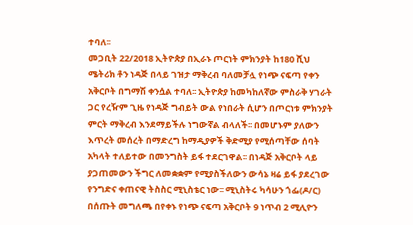ተባለ፡፡
መጋቢት 22/2018 ኢትዮጵያ በኢራኑ ጦርነት ምክንያት ከ180 ሺህ ሜትሪክ ቶን ነዳጅ በላይ ገዝታ ማቅረብ ባለመቻሏ የነጭ ናፍጣ የቀን አቅርቦት በግማሽ ቀንሷል ተባለ፡፡ ኢትዮጵያ ከመካከለኛው ምስራቅ ሃገራት ጋር የረዥም ጊዜ የነዳጅ ግብይት ውል የነበራት ሲሆን በጦርነቱ ምክንያት ምርት ማቅረብ እንደማይችሉ ነግውኛል ብላለች፡፡ በመሆኑም ያለውን እጥረት መሰረት በማድረግ ከማዲያዎች ቅድሚያ የሚሰጣቸው ሰባት አካላት ተለይተው በመንግስት ይፋ ተደርገዋል፡፡ በነዳጅ አቅርቦት ላይ ያጋጠመውን ችግር ለመቋቋም የሚያስችለውን ውሳኔ ዛሬ ይፋ ያደረገው የንግድና ቀጠናዊ ትስስር ሚኒስቴር ነው፡፡ ሚኒስትሩ ካሳሁን ጎፌ(ዶ/ር) በሰጡት መግለጫ በየቀኑ የነጭ ናፍጣ አቅርቦት 9 ነጥብ 2 ሚሊዮን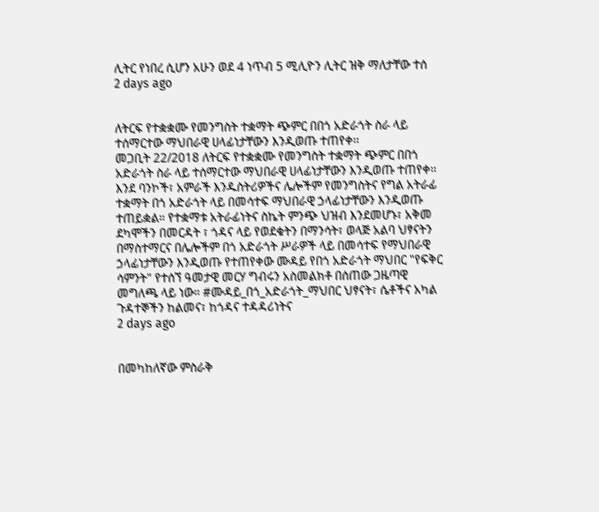ሊትር የነበረ ሲሆን አሁን ወደ 4 ነጥብ 5 ሚሊዮን ሊትር ዝቅ ማለታቸው ተሰ
2 days ago


ለትርፍ የተቋቋሙ የመንግስት ተቋማት ጭምር በበጎ አድራጎት ስራ ላይ ተሰማርተው ማህበራዊ ሀላፊነታቸውን እንዲወጡ ተጠየቀ፡፡
መጋቢት 22/2018 ለትርፍ የተቋቋሙ የመንግስት ተቋማት ጭምር በበጎ አድራጎት ስራ ላይ ተሰማርተው ማህበራዊ ሀላፊነታቸውን እንዲወጡ ተጠየቀ፡፡ እንደ ባንኮች፣ አምራች እንዱስትሪዎችና ሌሎችም የመንግስትና የግል አትራፊ ተቋማት በጎ አድራጎት ላይ በመሳተፍ ማህበራዊ ኃላፊነታቸውን እንዲወጡ ተጠይቋል። የተቋማቱ አትራፊነትና ስኬት ምንጭ ህዝብ እንደመሆኑ፣ አቅመ ደካሞችን በመርዳት ፣ ጎዳና ላይ የወደቁትን በማንሳት፣ ወላጅ አልባ ህፃናትን በማስተማርና በሌሎችም በጎ አድራጎት ሥራዎች ላይ በመሳተፍ የማህበራዊ ኃላፊነታቸውን እንዲወጡ የተጠየቀው ሙዳይ የበጎ አድራጎት ማህበር "የፍቅር ሳምንት" የተሰኘ ዓመታዊ መርሃ ግብሩን አስመልክቶ በሰጠው ጋዜጣዊ መግለጫ ላይ ነው። #ሙዳይ_በጎ_አድራጎት_ማህበር ህፃናት፣ ሴቶችና አካል ጉዳተኞችን ከልመና፣ ከጎዳና ተዳዳሪነትና
2 days ago


በመካከለኛው ምስራቅ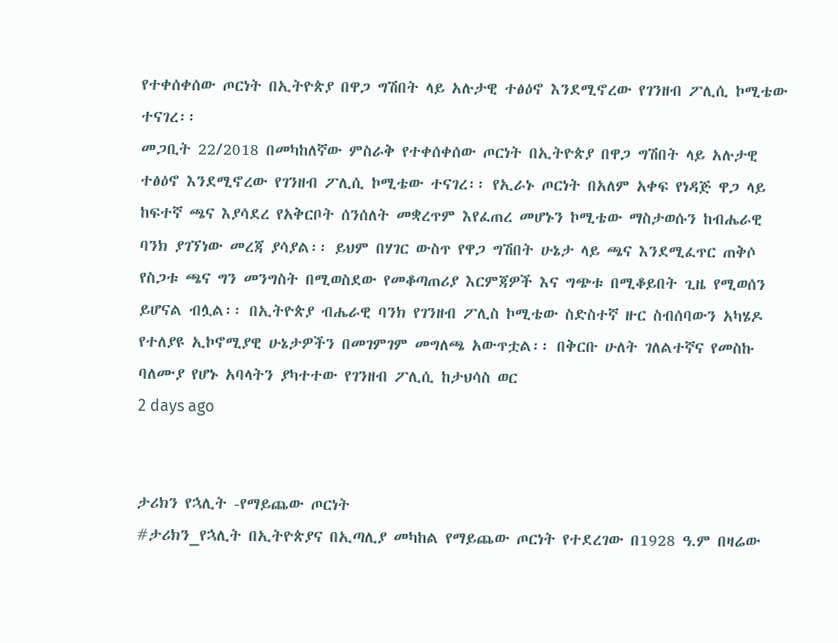የተቀሰቀሰው ጦርነት በኢትዮጵያ በዋጋ ግሽበት ላይ አሉታዊ ተፅዕኖ እንደሚኖረው የገንዘብ ፖሊሲ ኮሚቴው ተናገረ፡፡
መጋቢት 22/2018 በመካከለኛው ምስራቅ የተቀሰቀሰው ጦርነት በኢትዮጵያ በዋጋ ግሽበት ላይ አሉታዊ ተፅዕኖ እንደሚኖረው የገንዘብ ፖሊሲ ኮሚቴው ተናገረ፡፡ የኢራኑ ጦርነት በአለም አቀፍ የነዳጅ ዋጋ ላይ ከፍተኛ ጫና እያሳደረ የአቅርቦት ሰንሰለት መቋረጥም እየፈጠረ መሆኑን ኮሚቴው ማስታወሱን ከብሔራዊ ባንክ ያገኘነው መረጃ ያሳያል፡፡ ይህም በሃገር ውስጥ የዋጋ ግሽበት ሁኔታ ላይ ጫና እንደሚፈጥር ጠቅሶ የስጋቱ ጫና ግን መንግስት በሚወስደው የመቆጣጠሪያ እርምጃዎች እና ግጭቱ በሚቆይበት ጊዜ የሚወሰን ይሆናል ብሏል፡፡ በኢትዮጵያ ብሔራዊ ባንክ የገንዘብ ፖሊስ ኮሚቴው ስድስተኛ ዙር ስብሰባውን አካሄዶ የተለያዩ ኢኮኖሚያዊ ሁኔታዎችን በመገምገም መግለጫ አውጥቷል፡፡ በቅርቡ ሁለት ገለልተኛና የመስኩ ባለሙያ የሆኑ አባላትን ያካተተው የገንዘብ ፖሊሲ ከታህሳስ ወር
2 days ago


ታሪክን የኋሊት -የማይጨው ጦርነት
#ታሪክን_የኋሊት በኢትዮጵያና በኢጣሊያ መካከል የማይጨው ጦርነት የተደረገው በ1928 ዓ.ም በዛሬው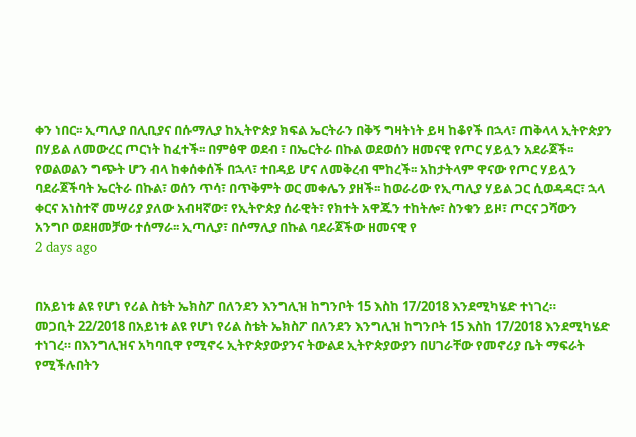ቀን ነበር፡፡ ኢጣሊያ በሊቢያና በሱማሊያ ከኢትዮጵያ ክፍል ኤርትራን በቅኝ ግዛትነት ይዛ ከቆየች በኋላ፣ ጠቅላላ ኢትዮጵያን በሃይል ለመውረር ጦርነት ከፈተች፡፡ በምፅዋ ወደብ ፣ በኤርትራ በኩል ወደወሰን ዘመናዊ የጦር ሃይሏን አደራጀች፡፡ የወልወልን ግጭት ሆን ብላ ከቀሰቀሰች በኋላ፣ ተበዳይ ሆና ለመቅረብ ሞከረች፡፡ አከታትላም ዋናው የጦር ሃይሏን ባደራጀችባት ኤርትራ በኩል፣ ወሰን ጥሳ፣ በጥቅምት ወር መቀሌን ያዘች፡፡ ከወራሪው የኢጣሊያ ሃይል ጋር ሲወዳዳር፣ ኋላ ቀርና አነስተኛ መሣሪያ ያለው አብዛኛው፣ የኢትዮጵያ ሰራዊት፣ የክተት አዋጁን ተከትሎ፣ ስንቁን ይዞ፣ ጦርና ጋሻውን አንግቦ ወደዘመቻው ተሰማራ፡፡ ኢጣሊያ፣ በሶማሊያ በኩል ባደራጀችው ዘመናዊ የ
2 days ago


በአይነቱ ልዩ የሆነ የሪል ስቴት ኤክስፖ በለንደን እንግሊዝ ከግንቦት 15 እስከ 17/2018 እንደሚካሄድ ተነገረ።
መጋቢት 22/2018 በአይነቱ ልዩ የሆነ የሪል ስቴት ኤክስፖ በለንደን እንግሊዝ ከግንቦት 15 እስከ 17/2018 እንደሚካሄድ ተነገረ። በእንግሊዝና አካባቢዋ የሚኖሩ ኢትዮጵያውያንና ትውልደ ኢትዮጵያውያን በሀገራቸው የመኖሪያ ቤት ማፍራት የሚችሉበትን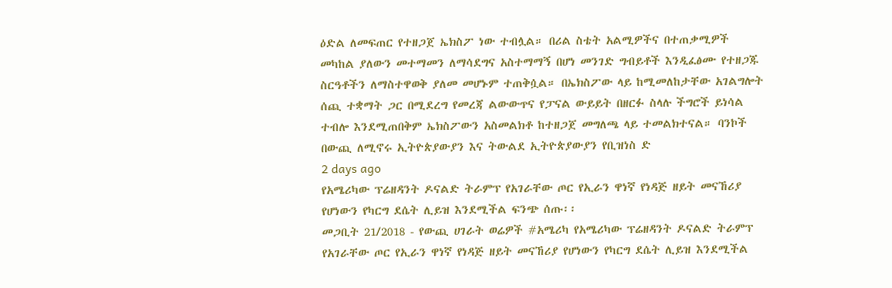ዕድል ለመፍጠር የተዘጋጀ ኤክስፖ ነው ተብሏል። በሪል ስቴት አልሚዎችና በተጠቃሚዎች መካከል ያለውን መተማመን ለማሳደግና አስተማማኝ በሆነ መንገድ ግብይቶች እንዲፈፅሙ የተዘጋጁ ስርዓቶችን ለማስተዋወቅ ያለመ መሆኑም ተጠቅሷል። በኤክስፖው ላይ ከሚመለከታቸው አገልግሎት ሰጪ ተቋማት ጋር በሚደረግ የመረጃ ልውውጥና የፓናል ውይይት በዘርፉ ስላሉ ችግሮች ይነሳል ተብሎ እንደሚጠበቅም ኤክስፖውን አስመልክቶ ከተዘጋጀ መግለጫ ላይ ተመልክተናል። ባንኮች በውጪ ለሚኖሩ ኢትዮጵያውያን እና ትውልደ ኢትዮጵያውያን የቢዝነስ ድ
2 days ago
የአሜሪካው ፕሬዘዳንት ዶናልድ ትራምፕ የአገራቸው ጦር የኢራን ዋነኛ የነዳጅ ዘይት መናኸሪያ የሆነውን የካርግ ደሴት ሊይዝ እንደሚችል ፍንጭ ሰጡ፡፡
መጋቢት 21/2018 - የውጪ ሀገራት ወሬዎች #አሜሪካ የአሜሪካው ፕሬዘዳንት ዶናልድ ትራምፕ የአገራቸው ጦር የኢራን ዋነኛ የነዳጅ ዘይት መናኸሪያ የሆነውን የካርግ ደሴት ሊይዝ እንደሚችል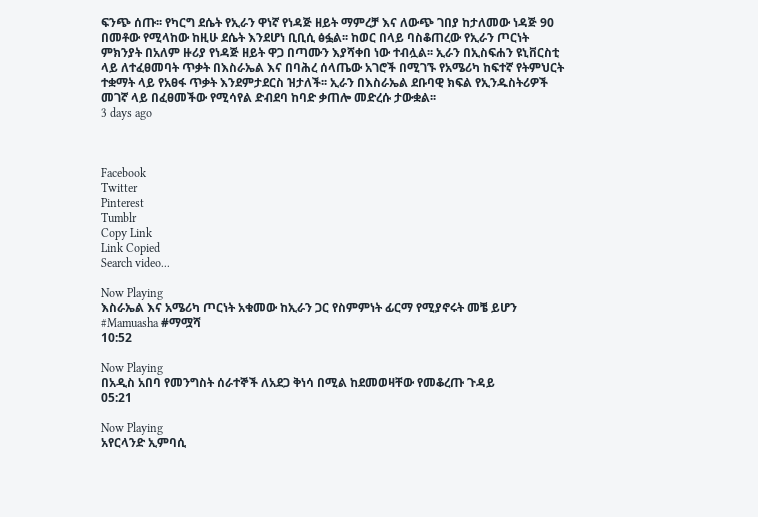ፍንጭ ሰጡ፡፡ የካርግ ደሴት የኢራን ዋነኛ የነዳጅ ዘይት ማምረቻ እና ለውጭ ገበያ ከታለመው ነዳጅ 90 በመቶው የሚላከው ከዚሁ ደሴት እንደሆነ ቢቢሲ ፅፏል፡፡ ከወር በላይ ባስቆጠረው የኢራን ጦርነት ምክንያት በአለም ዙሪያ የነዳጅ ዘይት ዋጋ በጣሙን እያሻቀበ ነው ተብሏል፡፡ ኢራን በኢስፍሐን ዩኒቨርስቲ ላይ ለተፈፀመባት ጥቃት በእስራኤል እና በባሕረ ሰላጤው አገሮች በሚገኙ የአሜሪካ ከፍተኛ የትምህርት ተቋማት ላይ የአፀፋ ጥቃት እንደምታደርስ ዝታለች፡፡ ኢራን በእስራኤል ደቡባዊ ክፍል የኢንዱስትሪዎች መገኛ ላይ በፈፀመችው የሚሳየል ድብደባ ከባድ ቃጠሎ መድረሱ ታውቋል፡፡
3 days ago



Facebook
Twitter
Pinterest
Tumblr
Copy Link
Link Copied
Search video...

Now Playing
እስራኤል እና አሜሪካ ጦርነት አቁመው ከኢራን ጋር የስምምነት ፊርማ የሚያኖሩት መቼ ይሆን #Mamuasha #ማሟሻ
10:52

Now Playing
በአዲስ አበባ የመንግስት ሰራተኞች ለአደጋ ቅነሳ በሚል ከደመወዛቸው የመቆረጡ ጉዳይ
05:21

Now Playing
አየርላንድ ኢምባሲ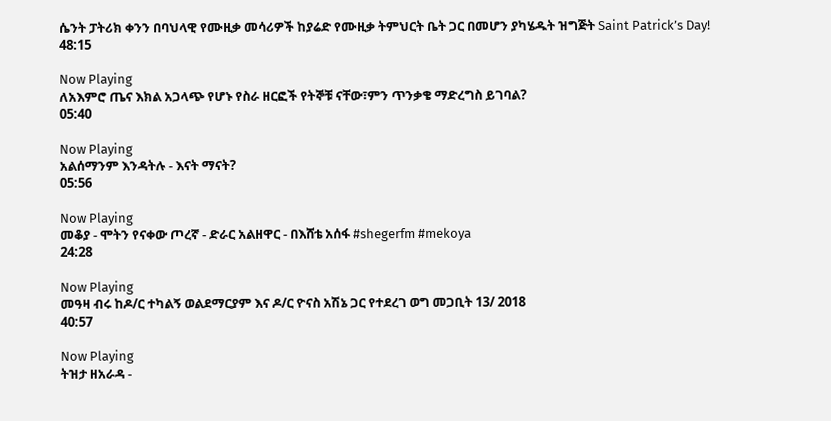ሴንት ፓትሪክ ቀንን በባህላዊ የሙዚቃ መሳሪዎች ከያሬድ የሙዚቃ ትምህርት ቤት ጋር በመሆን ያካሄዱት ዝግጅት Saint Patrick’s Day!
48:15

Now Playing
ለአእምሮ ጤና እክል አጋላጭ የሆኑ የስራ ዘርፎች የትኞቹ ናቸው፣ምን ጥንቃቄ ማድረግስ ይገባል?
05:40

Now Playing
አልሰማንም እንዳትሉ - እናት ማናት?
05:56

Now Playing
መቆያ - ሞትን የናቀው ጦረኛ - ድራር አልዘዋር - በእሸቴ አሰፋ #shegerfm #mekoya
24:28

Now Playing
መዓዛ ብሩ ከዶ/ር ተካልኝ ወልደማርያም እና ዶ/ር ዮናስ አሽኔ ጋር የተደረገ ወግ መጋቢት 13/ 2018
40:57

Now Playing
ትዝታ ዘአራዳ -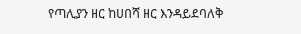የጣሊያን ዘር ከሀበሻ ዘር እንዳይደባለቅ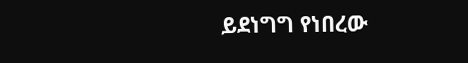ይደነግግ የነበረው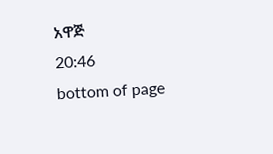አዋጅ
20:46
bottom of page